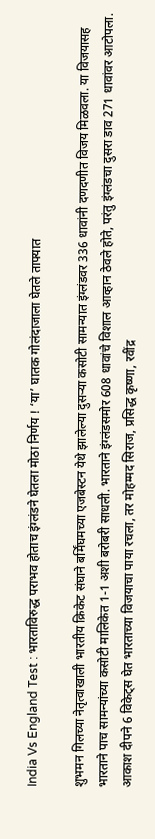India Vs England Test : भारताविरुद्ध पराभव होताच इंग्लंडने घेतला मोठा निर्णय ! ‘या’ घातक गोलंदाजाला घेतले ताफ्यात

शुभमन गिलच्या नेतृत्वाखाली भारतीय क्रिकेट संघाने बर्मिंघमच्या एजबेस्टन येथे झालेल्या दुसऱ्या कसोटी सामन्यात इंग्लंडवर 336 धावांनी दणदणीत विजय मिळवला. या विजयासह भारताने पाच सामन्यांच्या कसोटी मालिकेत 1-1 अशी बरोबरी साधली. भारताने इंग्लंडसमोर 608 धावांचे विशाल आव्हान ठेवले होते, परंतु इंग्लंडचा दुसरा डाव 271 धावांवर आटोपला. आकाश दीपने 6 विकेट्स घेत भारताच्या विजयाचा पाया रचला, तर मोहम्मद सिराज, प्रसिद्ध कृष्णा, रवींद्र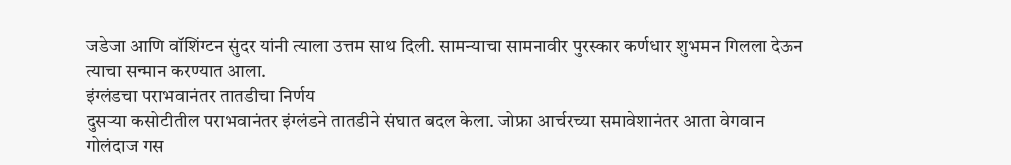जडेजा आणि वॉशिंग्टन सुंदर यांनी त्याला उत्तम साथ दिली. सामन्याचा सामनावीर पुरस्कार कर्णधार शुभमन गिलला देऊन त्याचा सन्मान करण्यात आला.
इंग्लंडचा पराभवानंतर तातडीचा निर्णय
दुसऱ्या कसोटीतील पराभवानंतर इंग्लंडने तातडीने संघात बदल केला. जोफ्रा आर्चरच्या समावेशानंतर आता वेगवान गोलंदाज गस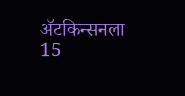ॲटकिन्सनला 15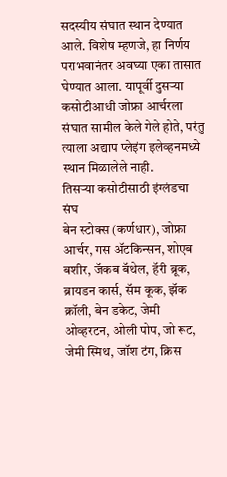सदस्यीय संघात स्थान देण्यात आले. विशेष म्हणजे, हा निर्णय पराभवानंतर अवघ्या एका तासात घेण्यात आला. यापूर्वी दुसऱ्या कसोटीआधी जोफ्रा आर्चरला संघात सामील केले गेले होते, परंतु त्याला अद्याप प्लेइंग इलेव्हनमध्ये स्थान मिळालेले नाही.
तिसऱ्या कसोटीसाठी इंग्लंडचा संघ
बेन स्टोक्स (कर्णधार), जोफ्रा आर्चर, गस ॲटकिन्सन, शोएब बशीर, जॅकब बॅथेल, हॅरी ब्रूक, ब्रायडन कार्स, सॅम कूक, झॅक क्रॉली, बेन डकेट, जेमी ओव्हरटन, ओली पोप, जो रूट, जेमी स्मिथ, जॉश टंग, क्रिस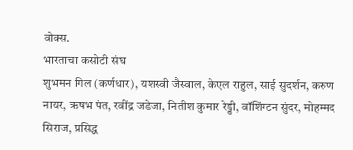वोक्स.
भारताचा कसोटी संघ
शुभमन गिल (कर्णधार), यशस्वी जैस्वाल, केएल राहुल, साई सुदर्शन, करुण नायर, ऋषभ पंत, रवींद्र जडेजा, नितीश कुमार रेड्डी, वॉशिंग्टन सुंदर, मोहम्मद सिराज, प्रसिद्ध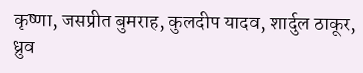कृष्णा, जसप्रीत बुमराह, कुलदीप यादव, शार्दुल ठाकूर, ध्रुव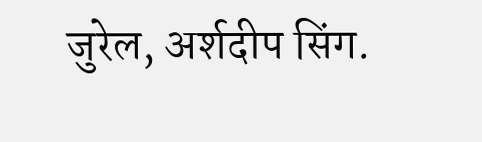जुरेल, अर्शदीप सिंग.